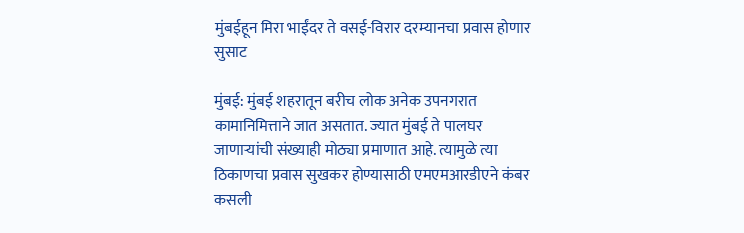मुंबईहून मिरा भाईंदर ते वसई-विरार दरम्यानचा प्रवास होणार सुसाट

मुंबई: मुंबई शहरातून बरीच लोक अनेक उपनगरात कामानिमित्ताने जात असतात. ज्यात मुंबई ते पालघर जाणाऱ्यांची संख्याही मोठ्या प्रमाणात आहे. त्यामुळे त्या ठिकाणचा प्रवास सुखकर होण्यासाठी एमएमआरडीएने कंबर कसली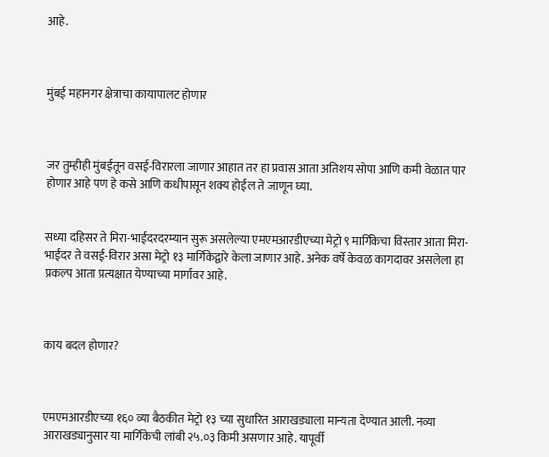आहे.



मुंबई महानगर क्षेत्राचा कायापालट होणार



जर तुम्हीही मुंबईतून वसई-विरारला जाणार आहात तर हा प्रवास आता अतिशय सोपा आणि कमी वेळात पार होणार आहे पण हे कसे आणि कधीपासून शक्य होईल ते जाणून घ्या.


सध्या दहिसर ते मिरा-भाईंदरदरम्यान सुरू असलेल्या एमएमआरडीएच्या मेट्रो ९ मार्गिकेचा विस्तार आता मिरा-भाईंदर ते वसई-विरार असा मेट्रो १३ मार्गिकेद्वारे केला जाणार आहे. अनेक वर्षे केवळ कागदावर असलेला हा प्रकल्प आता प्रत्यक्षात येण्याच्या मार्गावर आहे.



काय बदल होणार?



एमएमआरडीएच्या १६० व्या बैठकीत मेट्रो १३ च्या सुधारित आराखड्याला मान्यता देण्यात आली. नव्या आराखड्यानुसार या मार्गिकेची लांबी २५.०३ किमी असणार आहे. यापूर्वी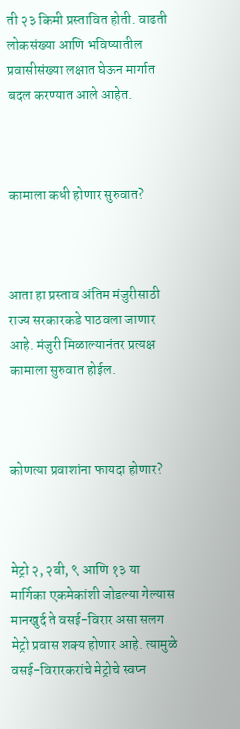ती २३ किमी प्रस्तावित होती. वाढती लोकसंख्या आणि भविष्यातील प्रवासीसंख्या लक्षात घेऊन मार्गात बदल करण्यात आले आहेत.



कामाला कधी होणार सुरुवात?



आता हा प्रस्ताव अंतिम मंजुरीसाठी राज्य सरकारकडे पाठवला जाणार आहे. मंजुरी मिळाल्यानंतर प्रत्यक्ष कामाला सुरुवात होईल.



कोणत्या प्रवाशांना फायदा होणार?



मेट्रो २, २बी, ९ आणि १३ या मार्गिका एकमेकांशी जोडल्या गेल्यास मानखुर्द ते वसई-विरार असा सलग मेट्रो प्रवास शक्य होणार आहे. त्यामुळे वसई-विरारकरांचे मेट्रोचे स्वप्न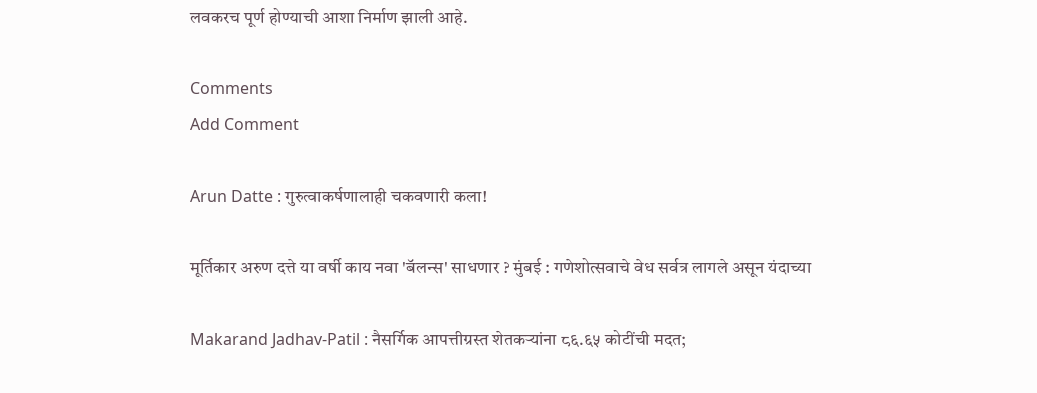लवकरच पूर्ण होण्याची आशा निर्माण झाली आहे.

Comments
Add Comment

Arun Datte : गुरुत्वाकर्षणालाही चकवणारी कला!

मूर्तिकार अरुण दत्ते या वर्षी काय नवा 'बॅलन्स' साधणार ? मुंबई : गणेशोत्सवाचे वेध सर्वत्र लागले असून यंदाच्या

Makarand Jadhav-Patil : नैसर्गिक आपत्तीग्रस्त शेतकऱ्यांना ८६.६५ कोटींची मदत;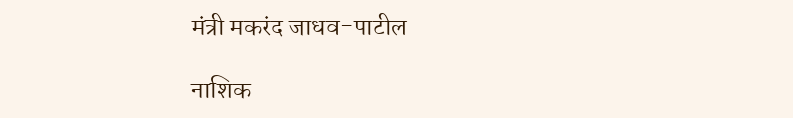मंत्री मकरंद जाधव-पाटील

नाशिक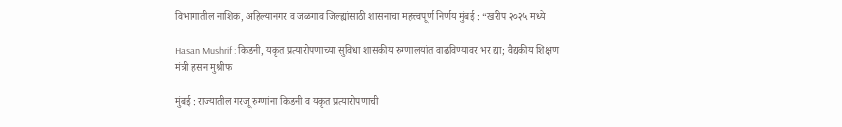विभागातील नाशिक, अहिल्यानगर व जळगाव जिल्ह्यांसाठी शासनाचा महत्त्वपूर्ण निर्णय मुंबई : “खरीप २०२५ मध्ये

Hasan Mushrif : किडनी, यकृत प्रत्यारोपणाच्या सुविधा शासकीय रुग्णालयांत वाढविण्यावर भर द्या; वैद्यकीय शिक्षण मंत्री हसन मुश्रीफ

मुंबई : राज्यातील गरजू रुग्णांना किडनी व यकृत प्रत्यारोपणाची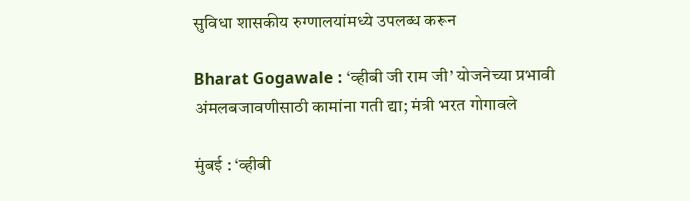सुविधा शासकीय रुग्णालयांमध्ये उपलब्ध करून

Bharat Gogawale : ‘व्हीबी जी राम जी’ योजनेच्या प्रभावी अंमलबजावणीसाठी कामांना गती द्या; मंत्री भरत गोगावले

मुंबई : ‘व्हीबी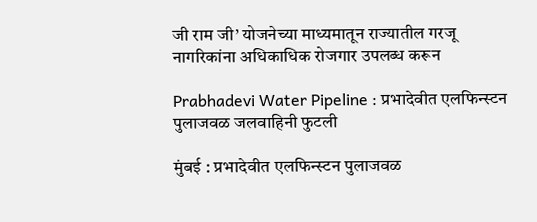जी राम जी’ योजनेच्या माध्यमातून राज्यातील गरजू नागरिकांना अधिकाधिक रोजगार उपलब्ध करून

Prabhadevi Water Pipeline : प्रभादेवीत एलफिन्स्टन पुलाजवळ जलवाहिनी फुटली

मुंबई : प्रभादेवीत एलफिन्स्टन पुलाजवळ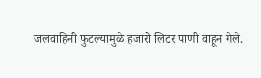जलवाहिनी फुटल्यामुळे हजारो लिटर पाणी वाहून गेले.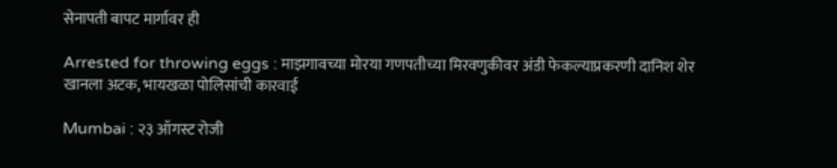सेनापती बापट मार्गावर ही

Arrested for throwing eggs : माझगावच्या मोरया गणपतीच्या मिरवणुकीवर अंडी फेकल्याप्रकरणी दानिश शेर खानला अटक, भायखळा पोलिसांची कारवाई

Mumbai : २३ ऑगस्ट रोजी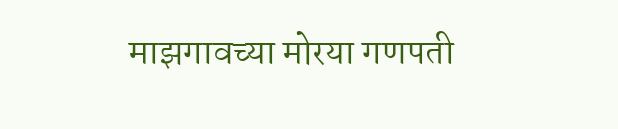माझगावच्या मोरया गणपती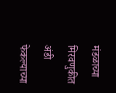मंडळाच्या मिरवणुकीत अंडी फेकल्याच्या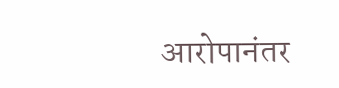आरोपानंतर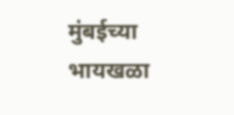मुंबईच्या भायखळा